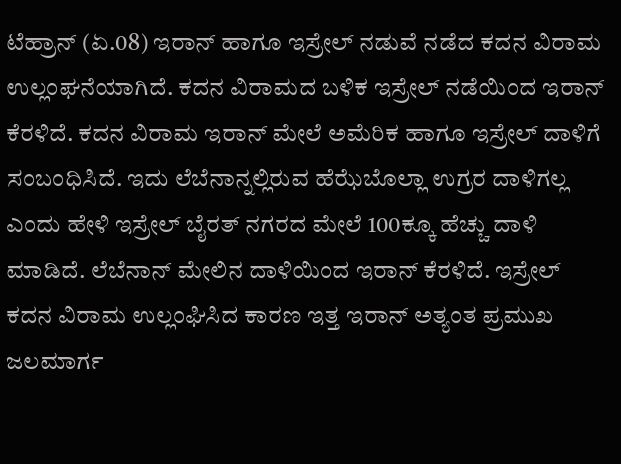ಟೆಹ್ರಾನ್ (ಏ.08) ಇರಾನ್ ಹಾಗೂ ಇಸ್ರೇಲ್ ನಡುವೆ ನಡೆದ ಕದನ ವಿರಾಮ ಉಲ್ಲಂಘನೆಯಾಗಿದೆ. ಕದನ ವಿರಾಮದ ಬಳಿಕ ಇಸ್ರೇಲ್ ನಡೆಯಿಂದ ಇರಾನ್ ಕೆರಳಿದೆ. ಕದನ ವಿರಾಮ ಇರಾನ್ ಮೇಲೆ ಅಮೆರಿಕ ಹಾಗೂ ಇಸ್ರೇಲ್ ದಾಳಿಗೆ ಸಂಬಂಧಿಸಿದೆ. ಇದು ಲೆಬೆನಾನ್ನಲ್ಲಿರುವ ಹೆಝೆಬೊಲ್ಲಾ ಉಗ್ರರ ದಾಳಿಗಲ್ಲ ಎಂದು ಹೇಳಿ ಇಸ್ರೇಲ್ ಬೈರತ್ ನಗರದ ಮೇಲೆ 100ಕ್ಕೂ ಹೆಚ್ಚು ದಾಳಿ ಮಾಡಿದೆ. ಲೆಬೆನಾನ್ ಮೇಲಿನ ದಾಳಿಯಿಂದ ಇರಾನ್ ಕೆರಳಿದೆ. ಇಸ್ರೇಲ್ ಕದನ ವಿರಾಮ ಉಲ್ಲಂಘಿಸಿದ ಕಾರಣ ಇತ್ತ ಇರಾನ್ ಅತ್ಯಂತ ಪ್ರಮುಖ ಜಲಮಾರ್ಗ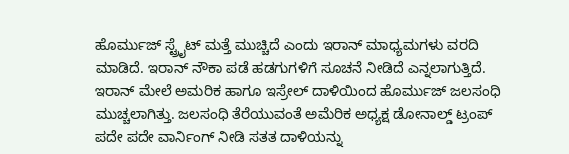ಹೊರ್ಮುಜ್ ಸ್ಟ್ರೈಟ್ ಮತ್ತೆ ಮುಚ್ಚಿದೆ ಎಂದು ಇರಾನ್ ಮಾಧ್ಯಮಗಳು ವರದಿ ಮಾಡಿದೆ. ಇರಾನ್ ನೌಕಾ ಪಡೆ ಹಡಗುಗಳಿಗೆ ಸೂಚನೆ ನೀಡಿದೆ ಎನ್ನಲಾಗುತ್ತಿದೆ.
ಇರಾನ್ ಮೇಲೆ ಅಮರಿಕ ಹಾಗೂ ಇಸ್ರೇಲ್ ದಾಳಿಯಿಂದ ಹೊರ್ಮುಜ್ ಜಲಸಂಧಿ ಮುಚ್ಚಲಾಗಿತ್ತು. ಜಲಸಂಧಿ ತೆರೆಯುವಂತೆ ಅಮೆರಿಕ ಅಧ್ಯಕ್ಷ ಡೋನಾಲ್ಡ್ ಟ್ರಂಪ್ ಪದೇ ಪದೇ ವಾರ್ನಿಂಗ್ ನೀಡಿ ಸತತ ದಾಳಿಯನ್ನು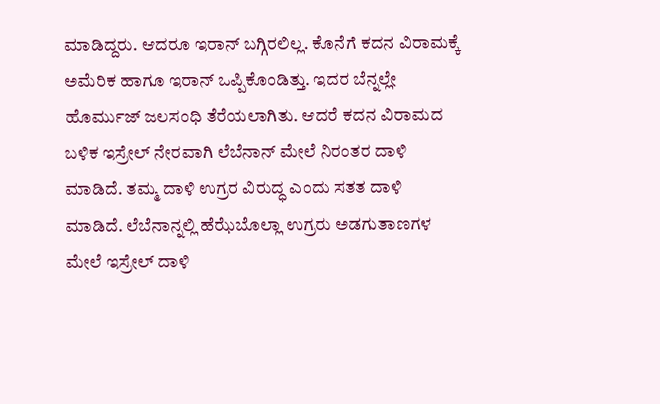ಮಾಡಿದ್ದರು. ಆದರೂ ಇರಾನ್ ಬಗ್ಗಿರಲಿಲ್ಲ. ಕೊನೆಗೆ ಕದನ ವಿರಾಮಕ್ಕೆ ಅಮೆರಿಕ ಹಾಗೂ ಇರಾನ್ ಒಪ್ಪಿಕೊಂಡಿತ್ತು. ಇದರ ಬೆನ್ನಲ್ಲೇ ಹೊರ್ಮುಜ್ ಜಲಸಂಧಿ ತೆರೆಯಲಾಗಿತು. ಆದರೆ ಕದನ ವಿರಾಮದ ಬಳಿಕ ಇಸ್ರೇಲ್ ನೇರವಾಗಿ ಲೆಬೆನಾನ್ ಮೇಲೆ ನಿರಂತರ ದಾಳಿ ಮಾಡಿದೆ. ತಮ್ಮ ದಾಳಿ ಉಗ್ರರ ವಿರುದ್ಧ ಎಂದು ಸತತ ದಾಳಿ ಮಾಡಿದೆ. ಲೆಬೆನಾನ್ನಲ್ಲಿ ಹೆಝೆಬೊಲ್ಲಾ ಉಗ್ರರು ಅಡಗುತಾಣಗಳ ಮೇಲೆ ಇಸ್ರೇಲ್ ದಾಳಿ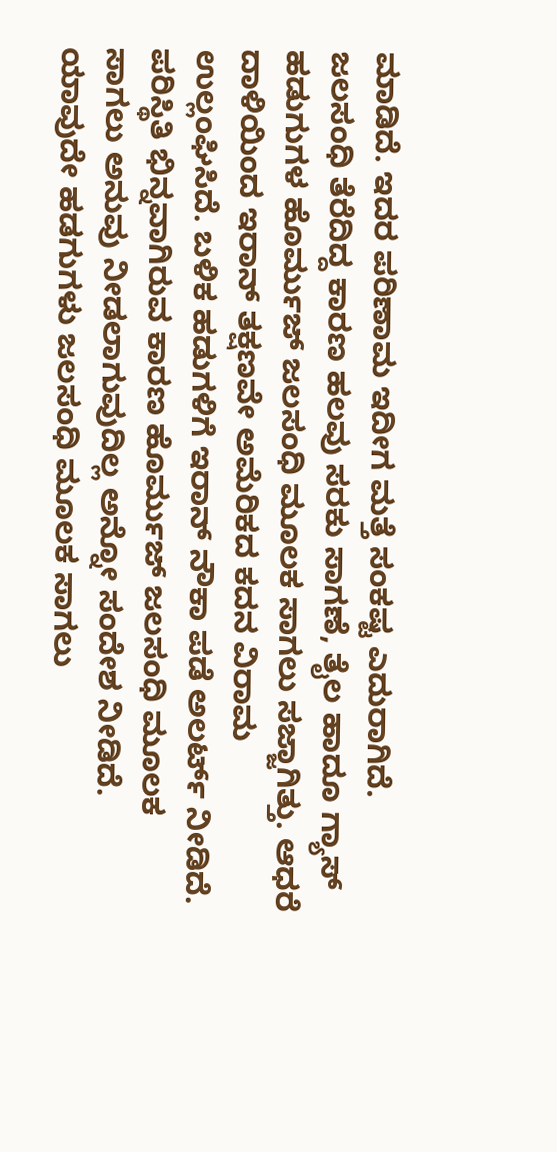ಮಾಡಿದೆ. ಇದರ ಪರಿಣಾಮ ಇದೀಗ ಮತ್ತೆ ಸಂಕಷ್ಟ ಎದುರಾಗಿದೆ.
ಜಲಸಂಧಿ ತೆರೆದಿದ್ದ ಕಾರಣ ಹಲವು ಸರಕು ಸಾಗಣೆ, ತೈಲ ಹಾದೂ ಗ್ಯಾಸ್ ಹಡುಗುಗಳ ಹೊರ್ಮುಜ್ ಜಲಸಂಧಿ ಮೂಲಕ ಸಾಗಲು ಸಜ್ಜಾಗಿತ್ತು. ಆಧರೆ ದಾಳಿಯಿಂದ ಇರಾನ್ ತಕ್ಷಣವೇ ಅಮೆರಿಕದ ಕದನ ವಿರಾಮ ಉಲ್ಲಂಘಿಸಿದೆ. ಬಳಿಕ ಹಡುಗಳಿಗೆ ಇರಾನ್ ನೌಕಾ ಪಡೆ ಅಲರ್ಟ್ ನೀಡಿದೆ. ಪರಿಸ್ಥಿತಿ ಭಿನ್ನವಾಗಿರುವ ಕಾರಣ ಹೊರ್ಮುಜ್ ಜಲಸಂಧಿ ಮೂಲಕ ಸಾಗಲು ಅನುವು ನೀಡಲಾಗುವುದಿಲ್ಲ ಅನ್ನೋ ಸಂದೇಶ ನೀಡಿದೆ. ಯಾವುದೇ ಹಡಗುಗಳು ಜಲಸಂಧಿ ಮೂಲಕ ಸಾಗಲು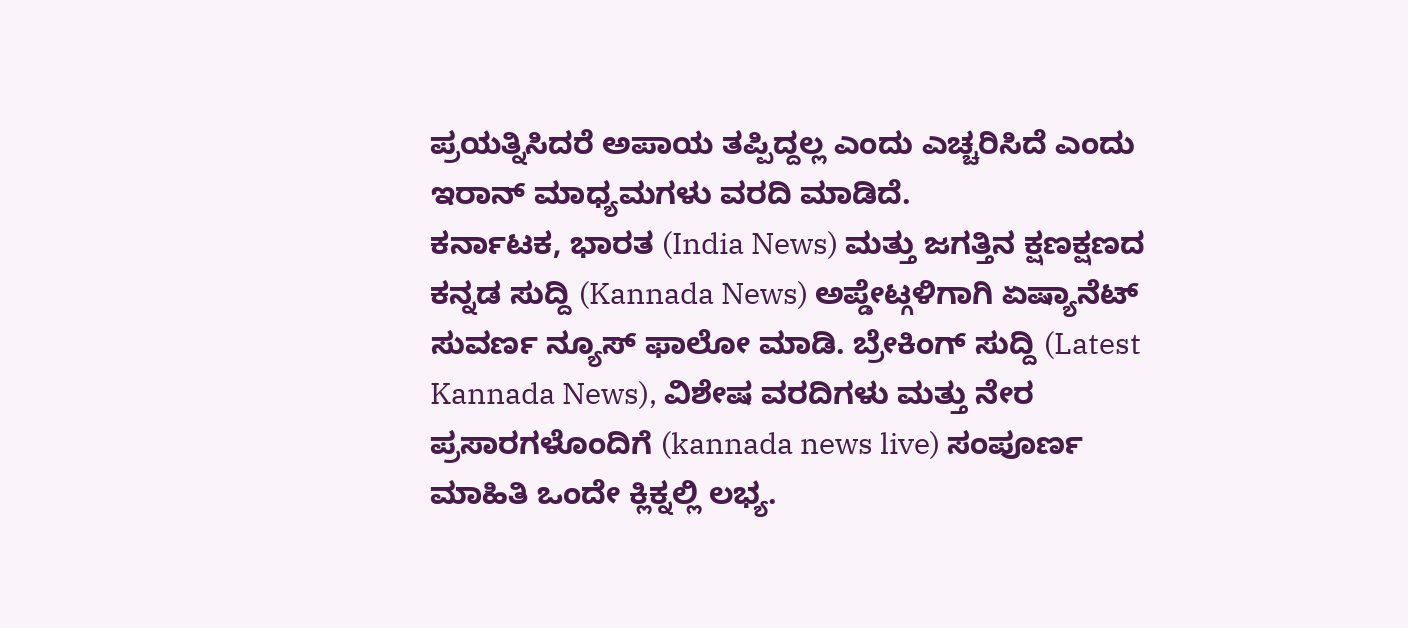ಪ್ರಯತ್ನಿಸಿದರೆ ಅಪಾಯ ತಪ್ಪಿದ್ದಲ್ಲ ಎಂದು ಎಚ್ಚರಿಸಿದೆ ಎಂದು ಇರಾನ್ ಮಾಧ್ಯಮಗಳು ವರದಿ ಮಾಡಿದೆ.
ಕರ್ನಾಟಕ, ಭಾರತ (India News) ಮತ್ತು ಜಗತ್ತಿನ ಕ್ಷಣಕ್ಷಣದ ಕನ್ನಡ ಸುದ್ದಿ (Kannada News) ಅಪ್ಡೇಟ್ಗಳಿಗಾಗಿ ಏಷ್ಯಾನೆಟ್ ಸುವರ್ಣ ನ್ಯೂಸ್ ಫಾಲೋ ಮಾಡಿ. ಬ್ರೇಕಿಂಗ್ ಸುದ್ದಿ (Latest Kannada News), ವಿಶೇಷ ವರದಿಗಳು ಮತ್ತು ನೇರ ಪ್ರಸಾರಗಳೊಂದಿಗೆ (kannada news live) ಸಂಪೂರ್ಣ ಮಾಹಿತಿ ಒಂದೇ ಕ್ಲಿಕ್ನಲ್ಲಿ ಲಭ್ಯ.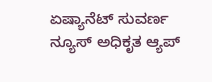ಏಷ್ಯಾನೆಟ್ ಸುವರ್ಣ ನ್ಯೂಸ್ ಅಧಿಕೃತ ಆ್ಯಪ್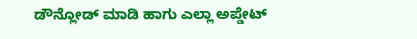ಡೌನ್ಲೋಡ್ ಮಾಡಿ ಹಾಗು ಎಲ್ಲಾ ಅಪ್ಡೇಟ್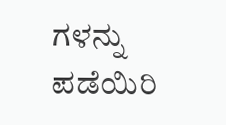ಗಳನ್ನು ಪಡೆಯಿರಿ